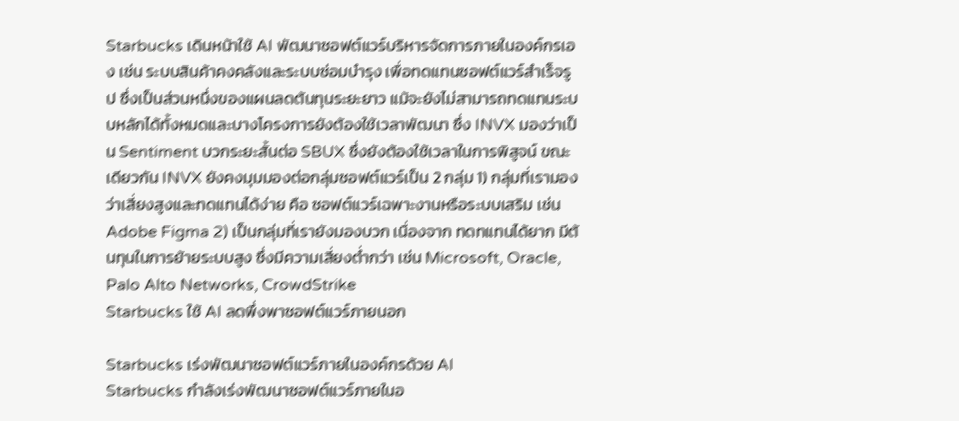Starbucks เดินหน้าใช้ AI พัฒนาซอฟต์แวร์บริหารจัดการภายในองค์กรเอง เช่น ระบบสินค้าคงคลังและระบบซ่อมบำรุง เพื่อทดแทนซอฟต์แวร์สำเร็จรูป ซึ่งเป็นส่วนหนึ่งของแผนลดต้นทุนระยะยาว แม้จะยังไม่สามารถทดแทนระบบหลักได้ทั้งหมดและบางโครงการยังต้องใช้เวลาพัฒนา ซึ่ง INVX มองว่าเป็น Sentiment บวกระยะสั้นต่อ SBUX ซึ่งยังต้องใช้เวลาในการพิสูจน์ ขณะเดียวกัน INVX ยังคงมุมมองต่อกลุ่มซอฟต์แวร์เป็น 2 กลุ่ม 1) กลุ่มที่เรามองว่าเสี่ยงสูงและทดแทนได้ง่าย คือ ซอฟต์แวร์เฉพาะงานหรือระบบเสริม เช่น Adobe Figma 2) เป็นกลุ่มที่เรายังมองบวก เนื่องจาก ทดทแทนได้ยาก มีต้นทุนในการย้ายระบบสูง ซึ่งมีความเสี่ยงต่ำกว่า เช่น Microsoft, Oracle, Palo Alto Networks, CrowdStrike
Starbucks ใช้ AI ลดพึ่งพาซอฟต์แวร์ภายนอก

Starbucks เร่งพัฒนาซอฟต์แวร์ภายในองค์กรด้วย AI
Starbucks กำลังเร่งพัฒนาซอฟต์แวร์ภายในอ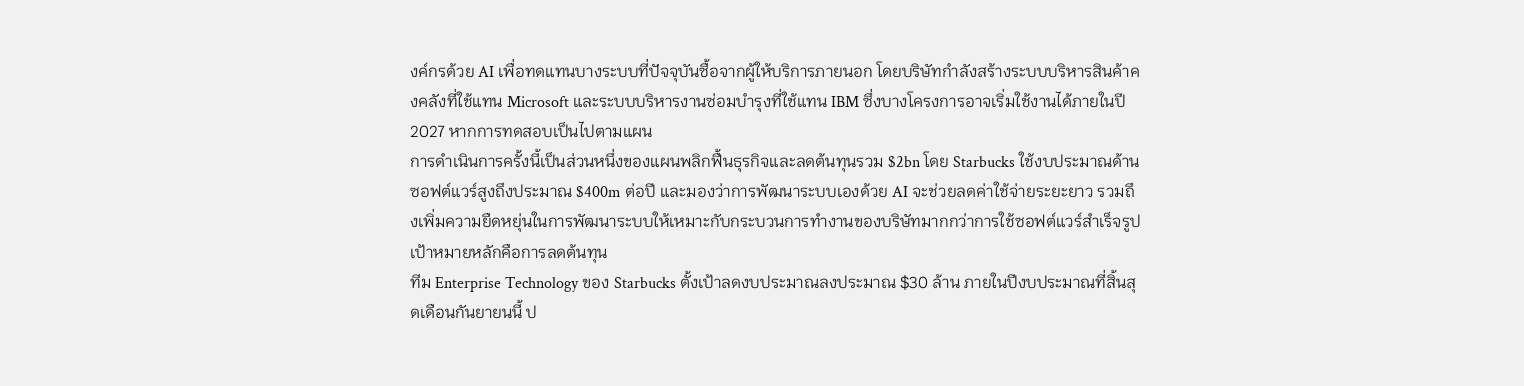งค์กรด้วย AI เพื่อทดแทนบางระบบที่ปัจจุบันซื้อจากผู้ให้บริการภายนอก โดยบริษัทกำลังสร้างระบบบริหารสินค้าคงคลังที่ใช้แทน Microsoft และระบบบริหารงานซ่อมบำรุงที่ใช้แทน IBM ซึ่งบางโครงการอาจเริ่มใช้งานได้ภายในปี 2027 หากการทดสอบเป็นไปตามแผน
การดำเนินการครั้งนี้เป็นส่วนหนึ่งของแผนพลิกฟื้นธุรกิจและลดต้นทุนรวม $2bn โดย Starbucks ใช้งบประมาณด้านซอฟต์แวร์สูงถึงประมาณ $400m ต่อปี และมองว่าการพัฒนาระบบเองด้วย AI จะช่วยลดค่าใช้จ่ายระยะยาว รวมถึงเพิ่มความยืดหยุ่นในการพัฒนาระบบให้เหมาะกับกระบวนการทำงานของบริษัทมากกว่าการใช้ซอฟต์แวร์สำเร็จรูป
เป้าหมายหลักคือการลดต้นทุน
ทีม Enterprise Technology ของ Starbucks ตั้งเป้าลดงบประมาณลงประมาณ $30 ล้าน ภายในปีงบประมาณที่สิ้นสุดเดือนกันยายนนี้ ป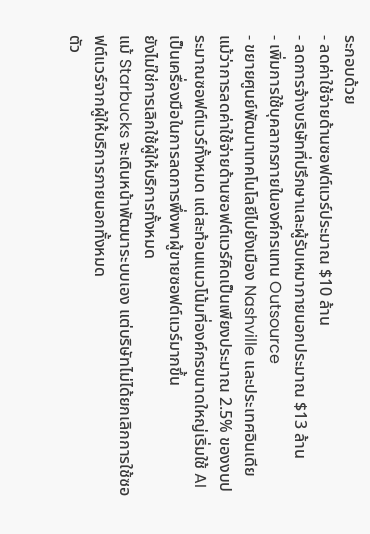ระกอบด้วย
- ลดค่าใช้จ่ายด้านซอฟต์แวร์ประมาณ $10 ล้าน
- ลดการจ้างบริษัทที่ปรึกษาและผู้รับเหมาภายนอกประมาณ $13 ล้าน
- เพิ่มการใช้บุคลากรภายในองค์กรแทน Outsource
- ขยายศูนย์พัฒนาเทคโนโลยีไปยังเมือง Nashville และประเทศอินเดีย
แม้ว่าการลดค่าใช้จ่ายด้านซอฟต์แวร์คิดเป็นเพียงประมาณ 2.5% ของงบประมาณซอฟต์แวร์ทั้งหมด แต่สะท้อนแนวโน้มที่องค์กรขนาดใหญ่เริ่มใช้ AI เป็นเครื่องมือในการลดการพึ่งพาผู้ขายซอฟต์แวร์มากขึ้น
ยังไม่ใช่การเลิกใช้ผู้ให้บริการทั้งหมด
แม้ Starbucks จะเดินหน้าพัฒนาระบบเอง แต่บริษัทไม่ได้ยกเลิกการใช้ซอฟต์แวร์จากผู้ให้บริการภายนอกทั้งหมด
ตัว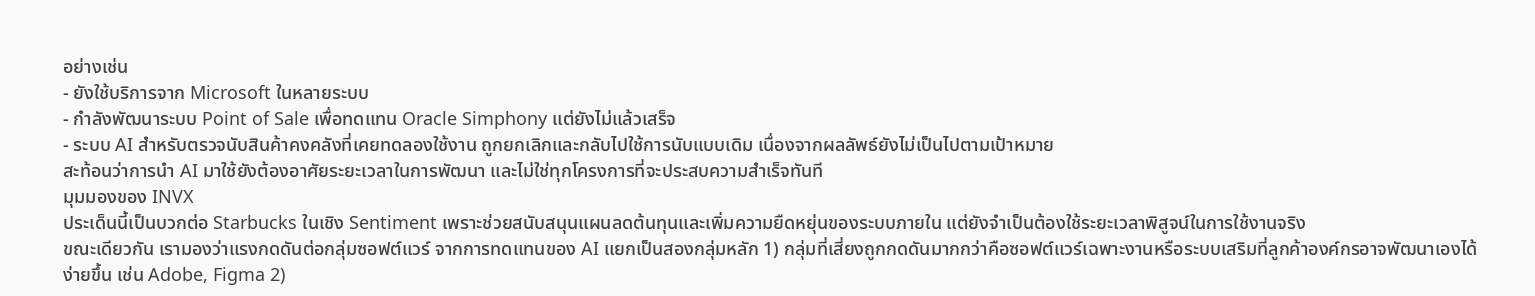อย่างเช่น
- ยังใช้บริการจาก Microsoft ในหลายระบบ
- กำลังพัฒนาระบบ Point of Sale เพื่อทดแทน Oracle Simphony แต่ยังไม่แล้วเสร็จ
- ระบบ AI สำหรับตรวจนับสินค้าคงคลังที่เคยทดลองใช้งาน ถูกยกเลิกและกลับไปใช้การนับแบบเดิม เนื่องจากผลลัพธ์ยังไม่เป็นไปตามเป้าหมาย
สะท้อนว่าการนำ AI มาใช้ยังต้องอาศัยระยะเวลาในการพัฒนา และไม่ใช่ทุกโครงการที่จะประสบความสำเร็จทันที
มุมมองของ INVX
ประเด็นนี้เป็นบวกต่อ Starbucks ในเชิง Sentiment เพราะช่วยสนับสนุนแผนลดต้นทุนและเพิ่มความยืดหยุ่นของระบบภายใน แต่ยังจำเป็นต้องใช้ระยะเวลาพิสูจน์ในการใช้งานจริง
ขณะเดียวกัน เรามองว่าแรงกดดันต่อกลุ่มซอฟต์แวร์ จากการทดแทนของ AI แยกเป็นสองกลุ่มหลัก 1) กลุ่มที่เสี่ยงถูกกดดันมากกว่าคือซอฟต์แวร์เฉพาะงานหรือระบบเสริมที่ลูกค้าองค์กรอาจพัฒนาเองได้ง่ายขึ้น เช่น Adobe, Figma 2)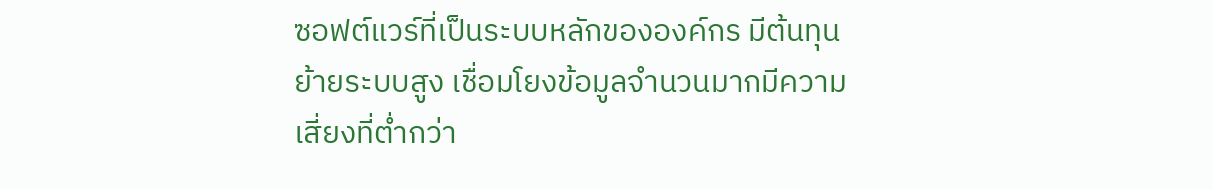ซอฟต์แวร์ที่เป็นระบบหลักขององค์กร มีต้นทุนย้ายระบบสูง เชื่อมโยงข้อมูลจำนวนมากมีความเสี่ยงที่ต่ำกว่า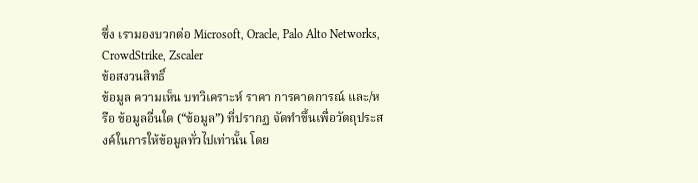ซึ่ง เรามองบวกต่อ Microsoft, Oracle, Palo Alto Networks, CrowdStrike, Zscaler
ข้อสงวนสิทธิ์
ข้อมูล ความเห็น บทวิเคราะห์ ราคา การคาดการณ์ และ/หรือ ข้อมูลอื่นใด (“ข้อมูล”) ที่ปรากฏ จัดทำขึ้นเพื่อวัตถุประสงค์ในการให้ข้อมูลทั่วไปเท่านั้น โดย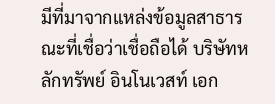มีที่มาจากแหล่งข้อมูลสาธารณะที่เชื่อว่าเชื่อถือได้ บริษัทหลักทรัพย์ อินโนเวสท์ เอก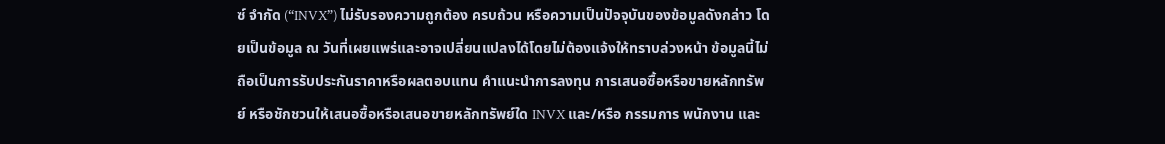ซ์ จำกัด (“INVX”) ไม่รับรองความถูกต้อง ครบถ้วน หรือความเป็นปัจจุบันของข้อมูลดังกล่าว โดยเป็นข้อมูล ณ วันที่เผยแพร่และอาจเปลี่ยนแปลงได้โดยไม่ต้องแจ้งให้ทราบล่วงหน้า ข้อมูลนี้ไม่ถือเป็นการรับประกันราคาหรือผลตอบแทน คำแนะนำการลงทุน การเสนอซื้อหรือขายหลักทรัพย์ หรือชักชวนให้เสนอซื้อหรือเสนอขายหลักทรัพย์ใด INVX และ/หรือ กรรมการ พนักงาน และ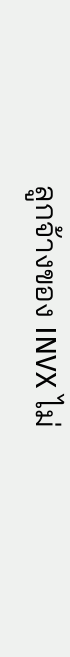ลูกจ้างของ INVX ไม่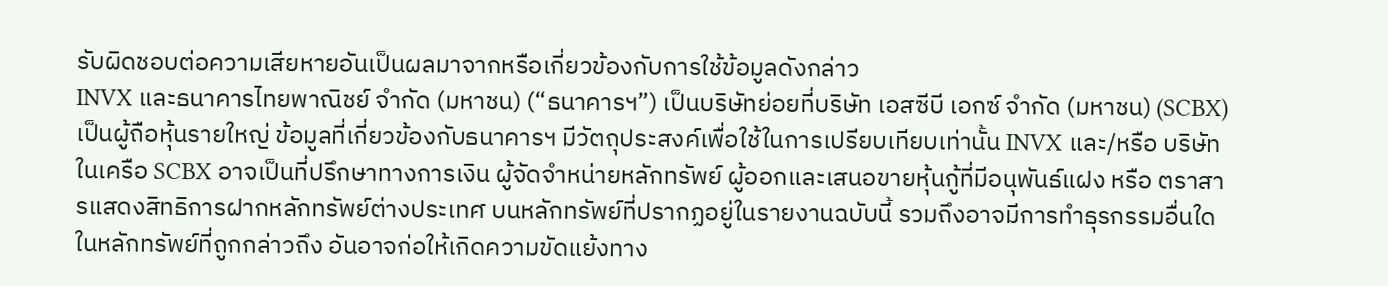รับผิดชอบต่อความเสียหายอันเป็นผลมาจากหรือเกี่ยวข้องกับการใช้ข้อมูลดังกล่าว
INVX และธนาคารไทยพาณิชย์ จำกัด (มหาชน) (“ธนาคารฯ”) เป็นบริษัทย่อยที่บริษัท เอสซีบี เอกซ์ จำกัด (มหาชน) (SCBX) เป็นผู้ถือหุ้นรายใหญ่ ข้อมูลที่เกี่ยวข้องกับธนาคารฯ มีวัตถุประสงค์เพื่อใช้ในการเปรียบเทียบเท่านั้น INVX และ/หรือ บริษัทในเครือ SCBX อาจเป็นที่ปรึกษาทางการเงิน ผู้จัดจำหน่ายหลักทรัพย์ ผู้ออกและเสนอขายหุ้นกู้ที่มีอนุพันธ์แฝง หรือ ตราสารแสดงสิทธิการฝากหลักทรัพย์ต่างประเทศ บนหลักทรัพย์ที่ปรากฏอยู่ในรายงานฉบับนี้ รวมถึงอาจมีการทำธุรกรรมอื่นใดในหลักทรัพย์ที่ถูกกล่าวถึง อันอาจก่อให้เกิดความขัดแย้งทาง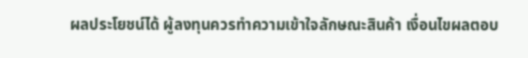ผลประโยชน์ได้ ผู้ลงทุนควรทำความเข้าใจลักษณะสินค้า เงื่อนไขผลตอบ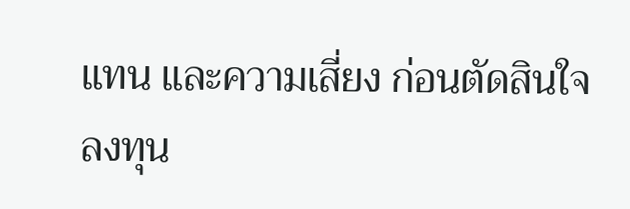แทน และความเสี่ยง ก่อนตัดสินใจลงทุน